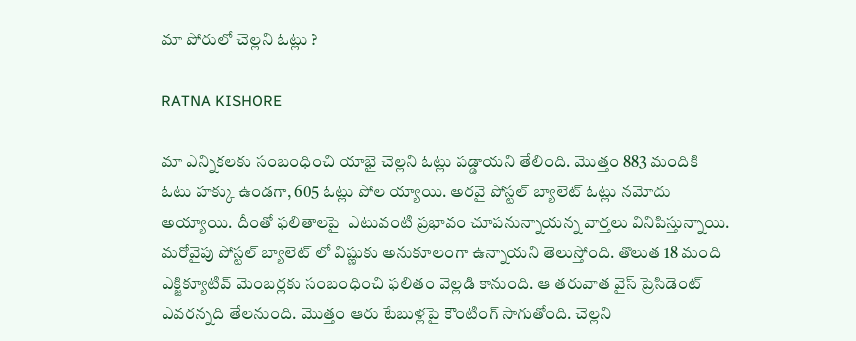మా పోరులో చెల్ల‌ని ఓట్లు ?

RATNA KISHORE

మా ఎన్నిక‌ల‌కు సంబంధించి యాభై చెల్ల‌ని ఓట్లు ప‌డ్డాయ‌ని తేలింది. మొత్తం 883 మందికి ఓటు హ‌క్కు ఉండ‌గా, 605 ఓట్లు పోల య్యాయి. అర‌వై పోస్ట‌ల్ బ్యాలెట్ ఓట్లు న‌మోదు అయ్యాయి. దీంతో ఫ‌లితాల‌పై  ఎటువంటి ప్ర‌భావం చూపనున్నాయ‌న్న వార్తలు వినిపిస్తున్నాయి. మ‌రోవైపు పోస్ట‌ల్ బ్యాలెట్ లో విష్ణుకు అనుకూలంగా ఉన్నాయ‌ని తెలుస్తోంది. తొలుత 18 మంది ఎక్జిక్యూటివ్ మెంబ‌ర్ల‌కు సంబంధించి ఫ‌లితం వెల్ల‌డి కానుంది. ఆ త‌రువాత వైస్ ప్రెసిడెంట్ ఎవ‌ర‌న్న‌ది తేల‌నుంది. మొత్తం ఆరు టేబుళ్ల‌పై కౌంటింగ్ సాగుతోంది. చెల్ల‌ని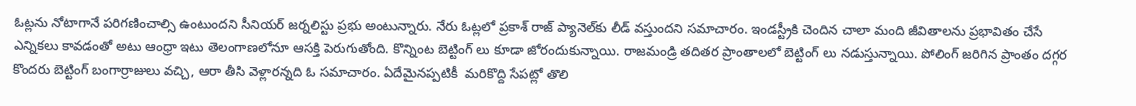ఓట్ల‌ను నోటాగానే ప‌రిగ‌ణించాల్సి ఉంటుంద‌ని సీనియ‌ర్ జ‌ర్న‌లిస్టు ప్ర‌భు అంటున్నారు. నేరు ఓట్ల‌లో ప్ర‌కాశ్ రాజ్ ప్యానెల్‌కు లీడ్ వ‌స్తుంద‌ని సమాచారం. ఇండ‌స్ట్రీకి చెందిన చాలా మంది జీవితాల‌ను ప్ర‌భావితం చేసే ఎన్నిక‌లు కావ‌డంతో అటు ఆంధ్రా ఇటు తెలంగాణ‌లోనూ ఆస‌క్తి పెరుగుతోంది. కొన్నింట బెట్టింగ్ లు కూడా జోరందుకున్నాయి. రాజ‌మండ్రి త‌దిత‌ర ప్రాంతాల‌లో బెట్టింగ్ లు న‌డుస్తున్నాయి. పోలింగ్ జ‌రిగిన ప్రాంతం ద‌గ్గ‌ర కొంద‌రు బెట్టింగ్ బంగార్రాజులు వ‌చ్చి, ఆరా తీసి వెళ్లార‌న్నది ఓ స‌మాచారం. ఏదేమైన‌ప్ప‌టికీ  మ‌రికొద్ది సేప‌ట్లో తొలి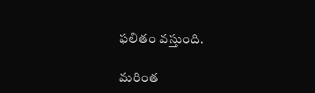ఫ‌లితం వ‌స్తుంది.

మరింత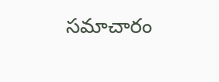సమాచారం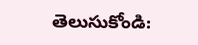తెలుసుకోండి: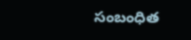సంబంధిత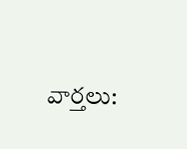వార్తలు: